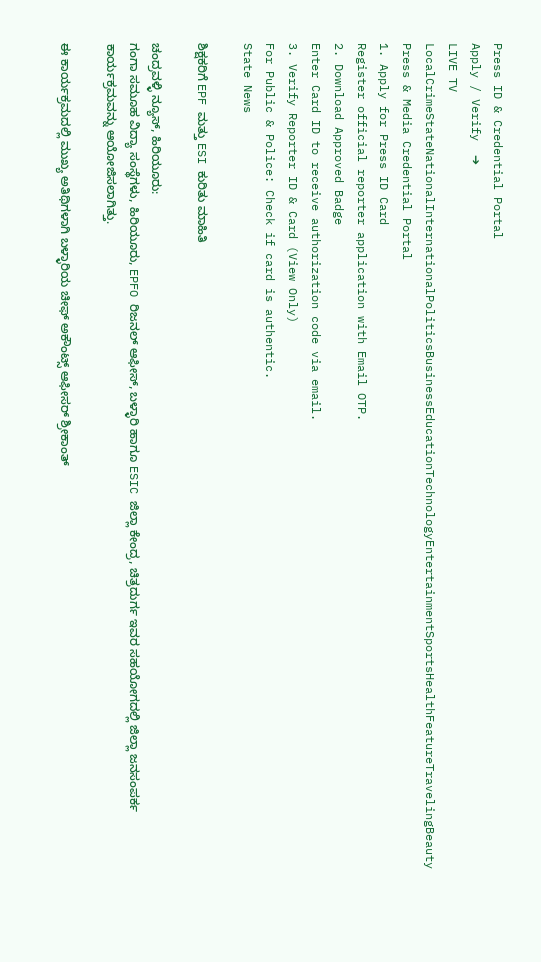Press ID & Credential Portal
Apply / Verify  ➔
LIVE TV LocalCrimeStateNationalInternationalPoliticsBusinessEducationTechnologyEntertainmentSportsHealthFeatureTravelingBeauty
Press & Media Credential Portal
1. Apply for Press ID Card
Register official reporter application with Email OTP.
2. Download Approved Badge
Enter Card ID to receive authorization code via email.
3. Verify Reporter ID & Card (View Only)
For Public & Police: Check if card is authentic.
State News

ಶಿಕ್ಷಕರಿಗೆ EPF ಮತ್ತು ESI ಕುರಿತು ಮಾಹಿತಿ

ಚಂದ್ರವಳ್ಳಿ ನ್ಯೂಸ್, ಹಿರಿಯೂರು:
ಗಂಗಾ ಸಮೂಹ ವಿದ್ಯಾ ಸಂಸ್ಥೆಗಳು, ಹಿರಿಯೂರು, EPFO ರಿಜನಲ್ ಆಫೀಸ್, ಬಳ್ಳಾರಿ ಹಾಗೂ ESIC ಜಿಲ್ಲಾ ಕೇಂದ್ರ, ಚಿತ್ರದುರ್ಗ ಇವರ ಸಹಯೋಗದಲ್ಲಿ ಜಿಲ್ಲಾ ಜನಸಂಪರ್ಕ ಕಾರ್ಯಕ್ರಮವನ್ನು ಆಯೋಜಿಸಲಾಗಿತ್ತು.

ಈ ಕಾರ್ಯಕ್ರಮದಲ್ಲಿ ಮುಖ್ಯ ಅತಿಥಿಗಳಾಗಿ ಬಳ್ಳಾರಿಯ ಚೀಫ್ ಅಕೌಂಟ್ಸ್ ಆಫೀಸರ್ ಶ್ರೀಕಾಂತ್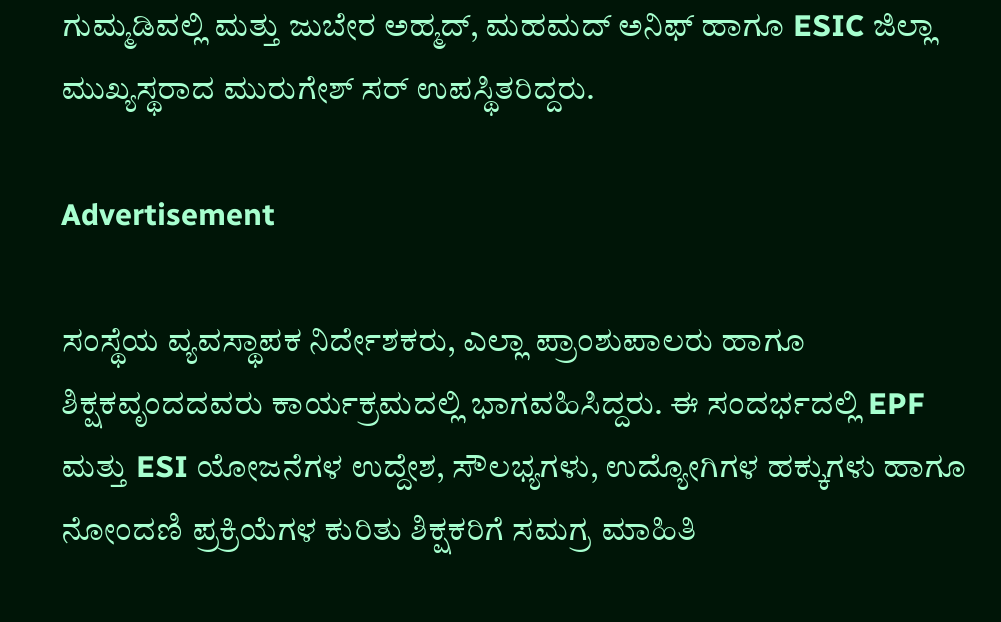ಗುಮ್ಮಡಿವಲ್ಲಿ ಮತ್ತು ಜುಬೇರ ಅಹ್ಮದ್, ಮಹಮದ್ ಅನಿಫ್ ಹಾಗೂ ESIC ಜಿಲ್ಲಾ ಮುಖ್ಯಸ್ಥರಾದ ಮುರುಗೇಶ್ ಸರ್ ಉಪಸ್ಥಿತರಿದ್ದರು.

Advertisement

ಸಂಸ್ಥೆಯ ವ್ಯವಸ್ಥಾಪಕ ನಿರ್ದೇಶಕರು, ಎಲ್ಲಾ ಪ್ರಾಂಶುಪಾಲರು ಹಾಗೂ ಶಿಕ್ಷಕವೃಂದದವರು ಕಾರ್ಯಕ್ರಮದಲ್ಲಿ ಭಾಗವಹಿಸಿದ್ದರು. ಈ ಸಂದರ್ಭದಲ್ಲಿ EPF ಮತ್ತು ESI ಯೋಜನೆಗಳ ಉದ್ದೇಶ, ಸೌಲಭ್ಯಗಳು, ಉದ್ಯೋಗಿಗಳ ಹಕ್ಕುಗಳು ಹಾಗೂ ನೋಂದಣಿ ಪ್ರಕ್ರಿಯೆಗಳ ಕುರಿತು ಶಿಕ್ಷಕರಿಗೆ ಸಮಗ್ರ ಮಾಹಿತಿ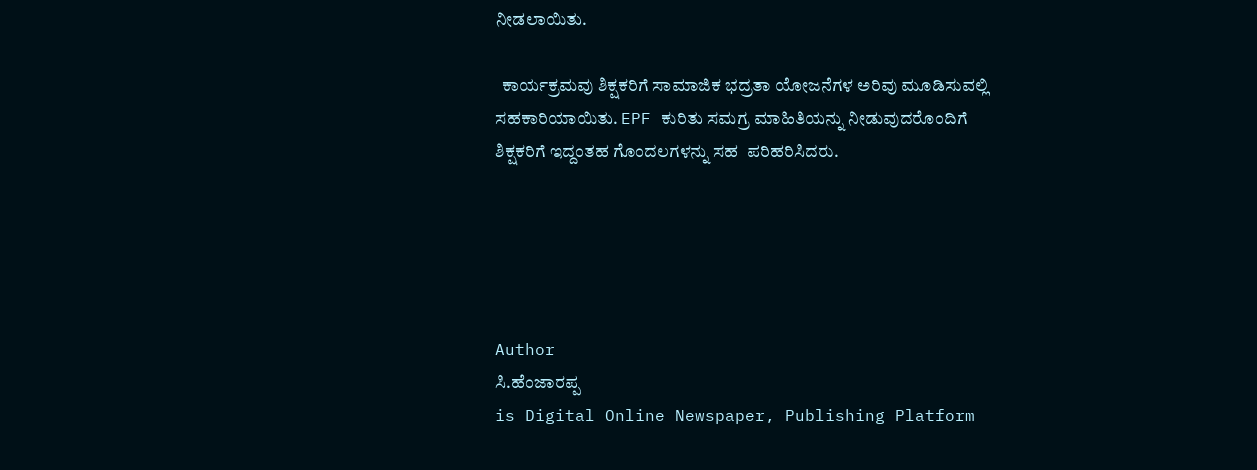ನೀಡಲಾಯಿತು.

  ಕಾರ್ಯಕ್ರಮವು ಶಿಕ್ಷಕರಿಗೆ ಸಾಮಾಜಿಕ ಭದ್ರತಾ ಯೋಜನೆಗಳ ಅರಿವು ಮೂಡಿಸುವಲ್ಲಿ ಸಹಕಾರಿಯಾಯಿತು. EPF ಕುರಿತು ಸಮಗ್ರ ಮಾಹಿತಿಯನ್ನು ನೀಡುವುದರೊಂದಿಗೆ ಶಿಕ್ಷಕರಿಗೆ ಇದ್ದಂತಹ ಗೊಂದಲಗಳನ್ನು ಸಹ  ಪರಿಹರಿಸಿದರು.





Author
ಸಿ.ಹೆಂಜಾರಪ್ಪ
is Digital Online Newspaper, Publishing Platform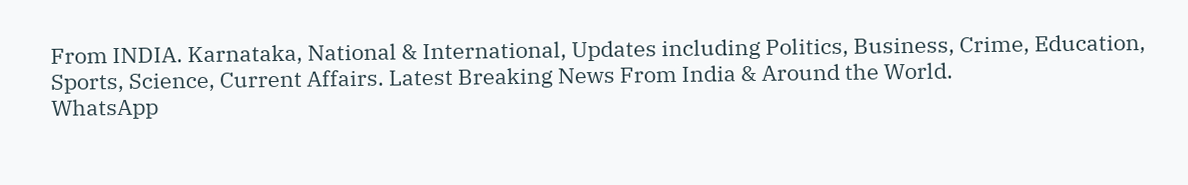From INDIA. Karnataka, National & International, Updates including Politics, Business, Crime, Education, Sports, Science, Current Affairs. Latest Breaking News From India & Around the World.
WhatsApp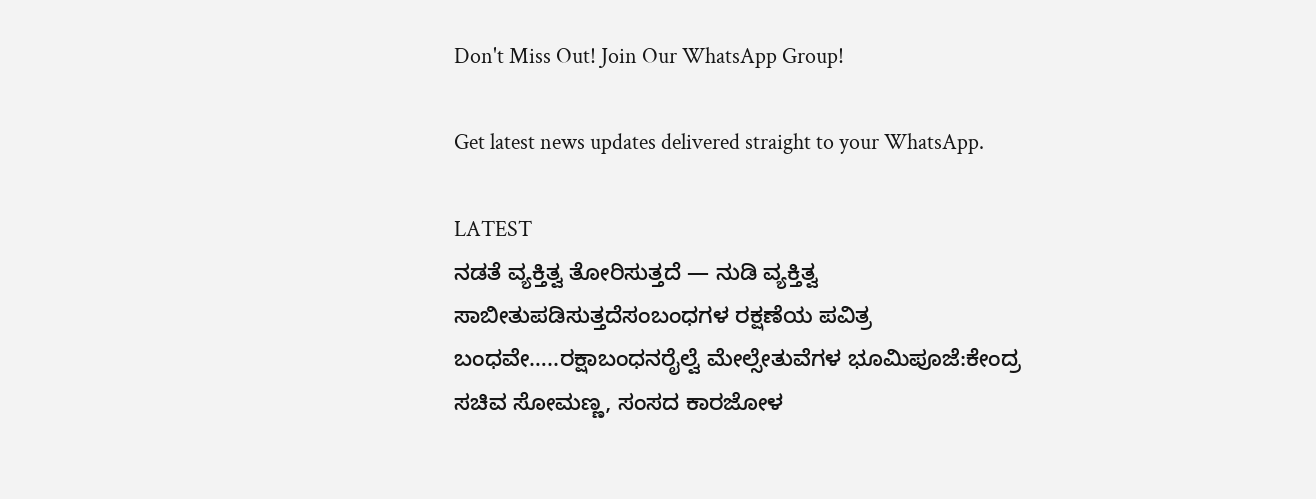Don't Miss Out! Join Our WhatsApp Group!

Get latest news updates delivered straight to your WhatsApp.

LATEST
ನಡತೆ ವ್ಯಕ್ತಿತ್ವ ತೋರಿಸುತ್ತದೆ — ನುಡಿ ವ್ಯಕ್ತಿತ್ವ ಸಾಬೀತುಪಡಿಸುತ್ತದೆಸಂಬಂಧಗಳ ರಕ್ಷಣೆಯ ಪವಿತ್ರ ಬಂಧವೇ…..ರಕ್ಷಾಬಂಧನರೈಲ್ವೆ ಮೇಲ್ಸೇತುವೆಗಳ ಭೂಮಿಪೂಜೆ:ಕೇಂದ್ರ ಸಚಿವ ಸೋಮಣ್ಣ, ಸಂಸದ ಕಾರಜೋಳ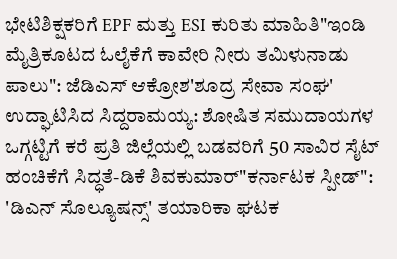ಭೇಟಿಶಿಕ್ಷಕರಿಗೆ EPF ಮತ್ತು ESI ಕುರಿತು ಮಾಹಿತಿ"ಇಂಡಿ ಮೈತ್ರಿಕೂಟದ ಓಲೈಕೆಗೆ ಕಾವೇರಿ ನೀರು ತಮಿಳುನಾಡು ಪಾಲು": ಜೆಡಿಎಸ್ ಆಕ್ರೋಶ'ಶೂದ್ರ ಸೇವಾ ಸಂಘ' ಉದ್ಘಾಟಿಸಿದ ಸಿದ್ದರಾಮಯ್ಯ: ಶೋಷಿತ ಸಮುದಾಯಗಳ ಒಗ್ಗಟ್ಟಿಗೆ ಕರೆ ಪ್ರತಿ ಜಿಲ್ಲೆಯಲ್ಲಿ ಬಡವರಿಗೆ 50 ಸಾವಿರ ಸೈಟ್ ಹಂಚಿಕೆಗೆ ಸಿದ್ಧತೆ-ಡಿಕೆ ಶಿವಕುಮಾರ್"ಕರ್ನಾಟಕ ಸ್ಪೀಡ್‌": 'ಡಿಎನ್ ಸೊಲ್ಯೂಷನ್ಸ್' ತಯಾರಿಕಾ ಘಟಕ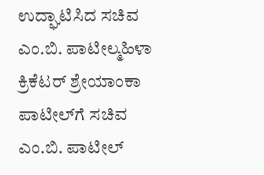ಉದ್ಘಾಟಿಸಿದ ಸಚಿವ ಎಂ.ಬಿ. ಪಾಟೀಲ್ಮಹಿಳಾ ಕ್ರಿಕೆಟರ್ ಶ್ರೇಯಾಂಕಾ ಪಾಟೀಲ್‌ಗೆ ಸಚಿವ ಎಂ.ಬಿ. ಪಾಟೀಲ್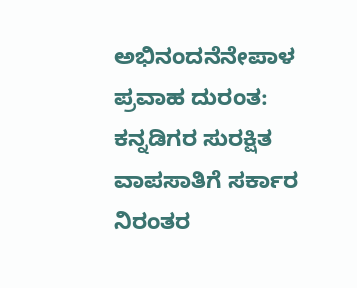ಅಭಿನಂದನೆನೇಪಾಳ ಪ್ರವಾಹ ದುರಂತ: ಕನ್ನಡಿಗರ ಸುರಕ್ಷಿತ ವಾಪಸಾತಿಗೆ ಸರ್ಕಾರ ನಿರಂತರ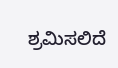ಶ್ರಮಿಸಲಿದೆ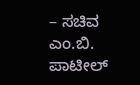– ಸಚಿವ ಎಂ.ಬಿ. ಪಾಟೀಲ್